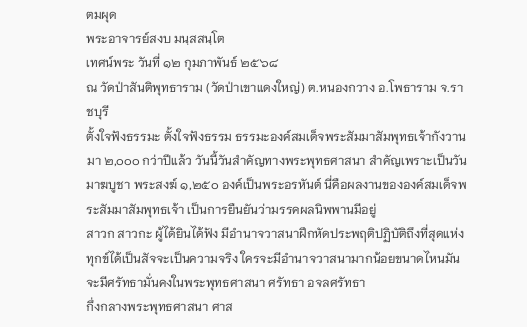ตมผุด
พระอาจารย์สงบ มนฺสสนฺโต
เทศน์พระ วันที่ ๑๒ กุมภาพันธ์ ๒๕๖๘
ณ วัดป่าสันติพุทธาราม (วัดป่าเขาแดงใหญ่) ต.หนองกวาง อ.โพธาราม จ.ราชบุรี
ตั้งใจฟังธรรมะ ตั้งใจฟังธรรม ธรรมะองค์สมเด็จพระสัมมาสัมพุทธเจ้ากังวานมา ๒,๐๐๐ กว่าปีแล้ว วันนี้วันสำคัญทางพระพุทธศาสนา สำคัญเพราะเป็นวันมาฆบูชา พระสงฆ์ ๑,๒๕๐ องค์เป็นพระอรหันต์ นี่คือผลงานขององค์สมเด็จพระสัมมาสัมพุทธเจ้า เป็นการยืนยันว่ามรรคผลนิพพานมีอยู่
สาวก สาวกะ ผู้ได้ยินได้ฟัง มีอำนาจวาสนาฝึกหัดประพฤติปฏิบัติถึงที่สุดแห่งทุกข์ได้เป็นสัจจะเป็นความจริง ใครจะมีอำนาจวาสนามากน้อยขนาดไหนมันจะมีศรัทธามั่นคงในพระพุทธศาสนา ศรัทธา อจลศรัทธา
กึ่งกลางพระพุทธศาสนา ศาส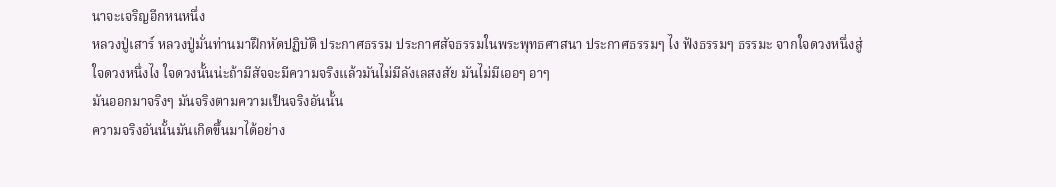นาจะเจริญอีกหนหนึ่ง
หลวงปู่เสาร์ หลวงปู่มั่นท่านมาฝึกหัดปฏิบัติ ประกาศธรรม ประกาศสัจธรรมในพระพุทธศาสนา ประกาศธรรมๆ ไง ฟังธรรมๆ ธรรมะ จากใจดวงหนึ่งสู่ใจดวงหนึ่งไง ใจดวงนั้นน่ะถ้ามีสัจจะมีความจริงแล้วมันไม่มีลังเลสงสัย มันไม่มีเออๆ อาๆ
มันออกมาจริงๆ มันจริงตามความเป็นจริงอันนั้น
ความจริงอันนั้นมันเกิดขึ้นมาได้อย่าง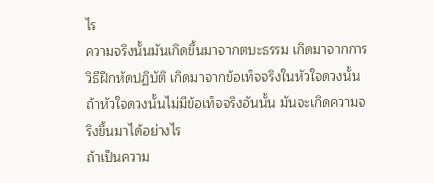ไร
ความจริงนั้นมันเกิดขึ้นมาจากตบะธรรม เกิดมาจากการวิธีฝึกหัดปฏิบัติ เกิดมาจากข้อเท็จจริงในหัวใจดวงนั้น ถ้าหัวใจดวงนั้นไม่มีข้อเท็จจริงอันนั้น มันจะเกิดความจริงขึ้นมาได้อย่างไร
ถ้าเป็นความ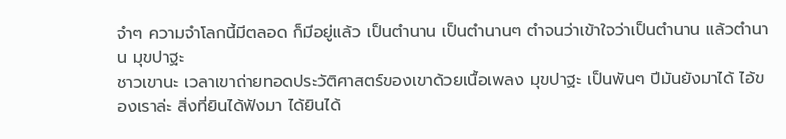จำๆ ความจำโลกนี้มีตลอด ก็มีอยู่แล้ว เป็นตำนาน เป็นตำนานๆ ตำจนว่าเข้าใจว่าเป็นตำนาน แล้วตำนาน มุขปาฐะ
ชาวเขานะ เวลาเขาถ่ายทอดประวัติศาสตร์ของเขาด้วยเนื้อเพลง มุขปาฐะ เป็นพันๆ ปีมันยังมาได้ ไอ้ของเราล่ะ สิ่งที่ยินได้ฟังมา ได้ยินได้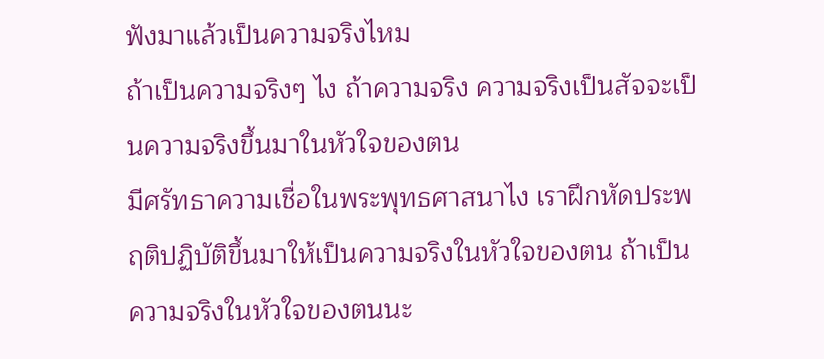ฟังมาแล้วเป็นความจริงไหม
ถ้าเป็นความจริงๆ ไง ถ้าความจริง ความจริงเป็นสัจจะเป็นความจริงขึ้นมาในหัวใจของตน
มีศรัทธาความเชื่อในพระพุทธศาสนาไง เราฝึกหัดประพฤติปฏิบัติขึ้นมาให้เป็นความจริงในหัวใจของตน ถ้าเป็นความจริงในหัวใจของตนนะ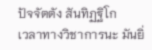ปัจจัตตัง สันทิฏฐิโก
เวลาทางวิชาการนะ มันยิ่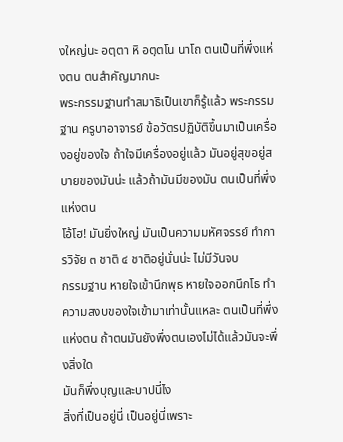งใหญ่นะ อตฺตา หิ อตฺตโน นาโถ ตนเป็นที่พึ่งแห่งตน ตนสำคัญมากนะ
พระกรรมฐานทำสมาธิเป็นเขาก็รู้แล้ว พระกรรมฐาน ครูบาอาจารย์ ข้อวัตรปฏิบัติขึ้นมาเป็นเครื่องอยู่ของใจ ถ้าใจมีเครื่องอยู่แล้ว มันอยู่สุขอยู่สบายของมันน่ะ แล้วถ้ามันมีของมัน ตนเป็นที่พึ่งแห่งตน
โอ้โฮ! มันยิ่งใหญ่ มันเป็นความมหัศจรรย์ ทำการวิจัย ๓ ชาติ ๔ ชาติอยู่นั่นน่ะ ไม่มีวันจบ
กรรมฐาน หายใจเข้านึกพุธ หายใจออกนึกโธ ทำความสงบของใจเข้ามาเท่านั้นแหละ ตนเป็นที่พึ่งแห่งตน ถ้าตนมันยังพึ่งตนเองไม่ได้แล้วมันจะพึ่งสิ่งใด
มันก็พึ่งบุญและบาปนี่ไง
สิ่งที่เป็นอยู่นี่ เป็นอยู่นี่เพราะ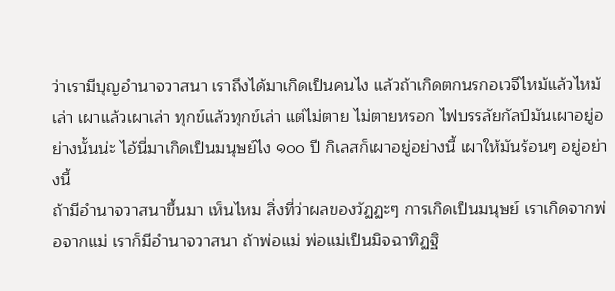ว่าเรามีบุญอำนาจวาสนา เราถึงได้มาเกิดเป็นคนไง แล้วถ้าเกิดตกนรกอเวจีไหม้แล้วไหม้เล่า เผาแล้วเผาเล่า ทุกข์แล้วทุกข์เล่า แต่ไม่ตาย ไม่ตายหรอก ไฟบรรลัยกัลป์มันเผาอยู่อย่างนั้นน่ะ ไอ้นี่มาเกิดเป็นมนุษย์ไง ๑๐๐ ปี กิเลสก็เผาอยู่อย่างนี้ เผาให้มันร้อนๆ อยู่อย่างนี้
ถ้ามีอำนาจวาสนาขึ้นมา เห็นไหม สิ่งที่ว่าผลของวัฏฏะๆ การเกิดเป็นมนุษย์ เราเกิดจากพ่อจากแม่ เราก็มีอำนาจวาสนา ถ้าพ่อแม่ พ่อแม่เป็นมิจฉาทิฏฐิ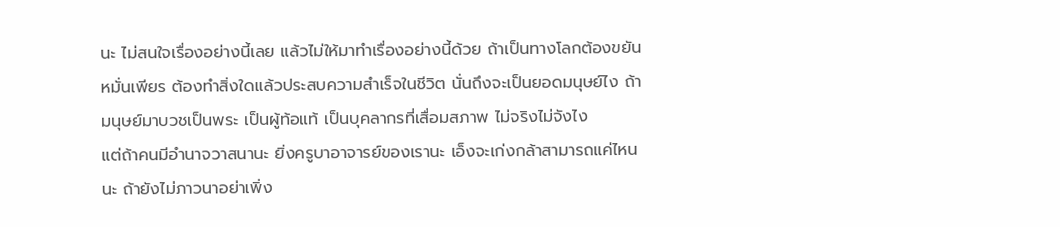นะ ไม่สนใจเรื่องอย่างนี้เลย แล้วไม่ให้มาทำเรื่องอย่างนี้ด้วย ถ้าเป็นทางโลกต้องขยันหมั่นเพียร ต้องทำสิ่งใดแล้วประสบความสำเร็จในชีวิต นั่นถึงจะเป็นยอดมนุษย์ไง ถ้ามนุษย์มาบวชเป็นพระ เป็นผู้ท้อแท้ เป็นบุคลากรที่เสื่อมสภาพ ไม่จริงไม่จังไง
แต่ถ้าคนมีอำนาจวาสนานะ ยิ่งครูบาอาจารย์ของเรานะ เอ็งจะเก่งกล้าสามารถแค่ไหนนะ ถ้ายังไม่ภาวนาอย่าเพิ่ง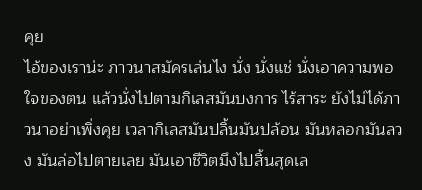คุย
ไอ้ของเราน่ะ ภาวนาสมัครเล่นไง นั่ง นั่งแช่ นั่งเอาความพอใจของตน แล้วนั่งไปตามกิเลสมันบงการ ไร้สาระ ยังไม่ได้ภาวนาอย่าเพิ่งคุย เวลากิเลสมันปลิ้นมันปล้อน มันหลอกมันลวง มันล่อไปตายเลย มันเอาชีวิตมึงไปสิ้นสุดเล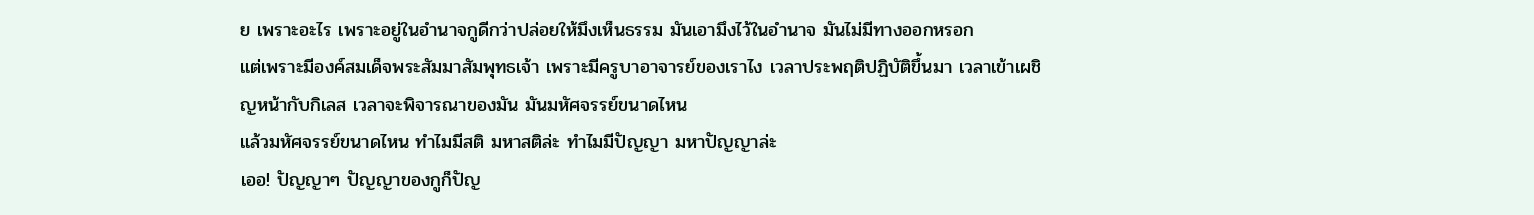ย เพราะอะไร เพราะอยู่ในอำนาจกูดีกว่าปล่อยให้มึงเห็นธรรม มันเอามึงไว้ในอำนาจ มันไม่มีทางออกหรอก
แต่เพราะมีองค์สมเด็จพระสัมมาสัมพุทธเจ้า เพราะมีครูบาอาจารย์ของเราไง เวลาประพฤติปฏิบัติขึ้นมา เวลาเข้าเผชิญหน้ากับกิเลส เวลาจะพิจารณาของมัน มันมหัศจรรย์ขนาดไหน
แล้วมหัศจรรย์ขนาดไหน ทำไมมีสติ มหาสติล่ะ ทำไมมีปัญญา มหาปัญญาล่ะ
เออ! ปัญญาๆ ปัญญาของกูก็ปัญ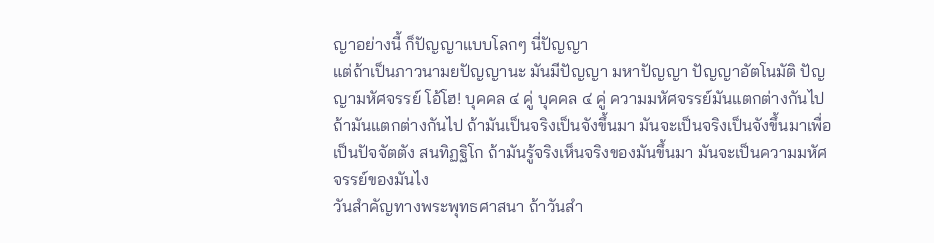ญาอย่างนี้ ก็ปัญญาแบบโลกๆ นี่ปัญญา
แต่ถ้าเป็นภาวนามยปัญญานะ มันมีปัญญา มหาปัญญา ปัญญาอัตโนมัติ ปัญญามหัศจรรย์ โอ้โฮ! บุคคล ๔ คู่ บุคคล ๔ คู่ ความมหัศจรรย์มันแตกต่างกันไป ถ้ามันแตกต่างกันไป ถ้ามันเป็นจริงเป็นจังขึ้นมา มันจะเป็นจริงเป็นจังขึ้นมาเพื่อเป็นปัจจัตตัง สนทิฏฐิโก ถ้ามันรู้จริงเห็นจริงของมันขึ้นมา มันจะเป็นความมหัศจรรย์ของมันไง
วันสำคัญทางพระพุทธศาสนา ถ้าวันสำ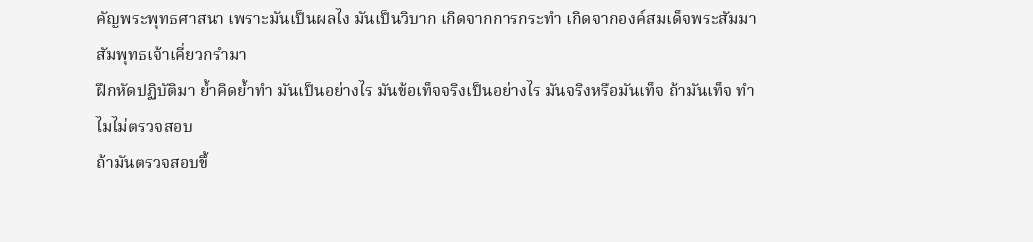คัญพระพุทธศาสนา เพราะมันเป็นผลไง มันเป็นวิบาก เกิดจากการกระทำ เกิดจากองค์สมเด็จพระสัมมาสัมพุทธเจ้าเคี่ยวกรำมา
ฝึกหัดปฏิบัติมา ย้ำคิดย้ำทำ มันเป็นอย่างไร มันข้อเท็จจริงเป็นอย่างไร มันจริงหรือมันเท็จ ถ้ามันเท็จ ทำไมไม่ตรวจสอบ
ถ้ามันตรวจสอบขึ้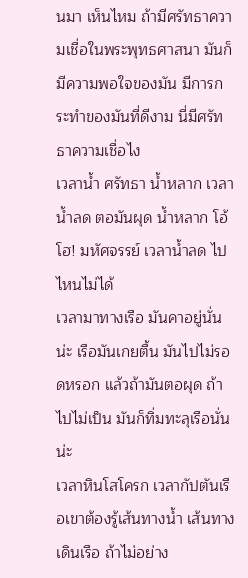นมา เห็นไหม ถ้ามีศรัทธาความเชื่อในพระพุทธศาสนา มันก็มีความพอใจของมัน มีการกระทำของมันที่ดีงาม นี่มีศรัทธาความเชื่อไง
เวลาน้ำ ศรัทธา น้ำหลาก เวลาน้ำลด ตอมันผุด น้ำหลาก โอ้โฮ! มหัศจรรย์ เวลาน้ำลด ไปไหนไม่ได้
เวลามาทางเรือ มันคาอยู่นั่นน่ะ เรือมันเกยตื้น มันไปไม่รอดหรอก แล้วถ้ามันตอผุด ถ้าไปไม่เป็น มันก็ทิ่มทะลุเรือนั่นน่ะ
เวลาหินโสโครก เวลากัปตันเรือเขาต้องรู้เส้นทางน้ำ เส้นทางเดินเรือ ถ้าไม่อย่าง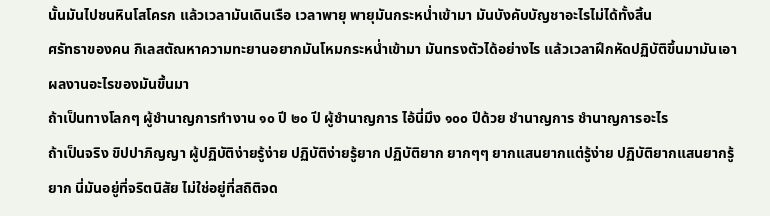นั้นมันไปชนหินโสโครก แล้วเวลามันเดินเรือ เวลาพายุ พายุมันกระหน่ำเข้ามา มันบังคับบัญชาอะไรไม่ได้ทั้งสิ้น
ศรัทธาของคน กิเลสตัณหาความทะยานอยากมันโหมกระหน่ำเข้ามา มันทรงตัวได้อย่างไร แล้วเวลาฝึกหัดปฏิบัติขึ้นมามันเอาผลงานอะไรของมันขึ้นมา
ถ้าเป็นทางโลกๆ ผู้ชำนาญการทำงาน ๑๐ ปี ๒๐ ปี ผู้ชำนาญการ ไอ้นี่มึง ๑๐๐ ปีด้วย ชำนาญการ ชำนาญการอะไร
ถ้าเป็นจริง ขิปปาภิญญา ผู้ปฏิบัติง่ายรู้ง่าย ปฏิบัติง่ายรู้ยาก ปฏิบัติยาก ยากๆๆ ยากแสนยากแต่รู้ง่าย ปฏิบัติยากแสนยากรู้ยาก นี่มันอยู่ที่จริตนิสัย ไม่ใช่อยู่ที่สถิติจด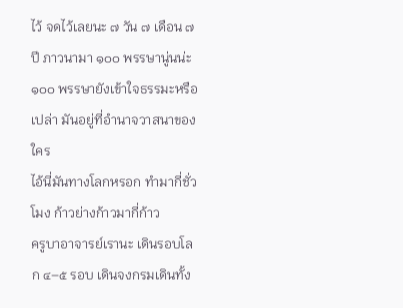ไว้ จดไว้เลยนะ ๗ วัน ๗ เดือน ๗ ปี ภาวนามา ๑๐๐ พรรษานู่นน่ะ ๑๐๐ พรรษายังเข้าใจธรรมะหรือเปล่า มันอยู่ที่อำนาจวาสนาของใคร
ไอ้นี่มันทางโลกหรอก ทำมากี่ชั่วโมง ก้าวย่างก้าวมากี่ก้าว
ครูบาอาจารย์เรานะ เดินรอบโลก ๔–๕ รอบ เดินจงกรมเดินทั้ง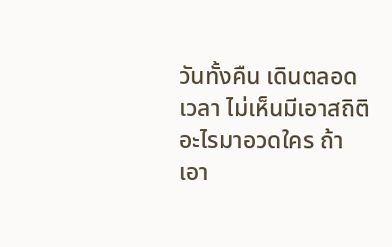วันทั้งคืน เดินตลอดเวลา ไม่เห็นมีเอาสถิติอะไรมาอวดใคร ถ้าเอา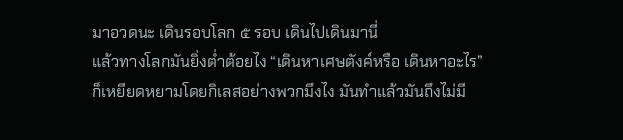มาอวดนะ เดินรอบโลก ๕ รอบ เดินไปเดินมานี่
แล้วทางโลกมันยิ่งต่ำต้อยไง “เดินหาเศษตังค์หรือ เดินหาอะไร”
ก็เหยียดหยามโดยกิเลสอย่างพวกมึงไง มันทำแล้วมันถึงไม่มี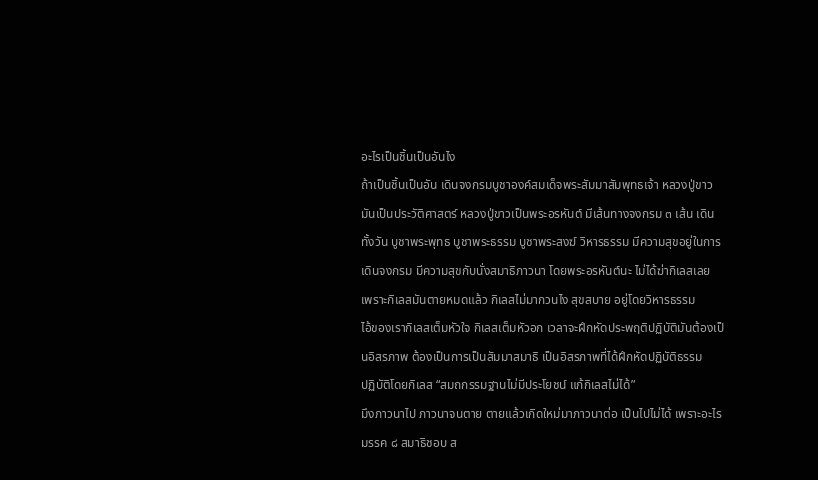อะไรเป็นชิ้นเป็นอันไง
ถ้าเป็นชิ้นเป็นอัน เดินจงกรมบูชาองค์สมเด็จพระสัมมาสัมพุทธเจ้า หลวงปู่ขาว มันเป็นประวัติศาสตร์ หลวงปู่ขาวเป็นพระอรหันต์ มีเส้นทางจงกรม ๓ เส้น เดินทั้งวัน บูชาพระพุทธ บูชาพระธรรม บูชาพระสงฆ์ วิหารธรรม มีความสุขอยู่ในการเดินจงกรม มีความสุขกับนั่งสมาธิภาวนา โดยพระอรหันต์นะ ไม่ได้ฆ่ากิเลสเลย เพราะกิเลสมันตายหมดแล้ว กิเลสไม่มากวนไง สุขสบาย อยู่โดยวิหารธรรม
ไอ้ของเรากิเลสเต็มหัวใจ กิเลสเต็มหัวอก เวลาจะฝึกหัดประพฤติปฏิบัติมันต้องเป็นอิสรภาพ ต้องเป็นการเป็นสัมมาสมาธิ เป็นอิสรภาพที่ได้ฝึกหัดปฏิบัติธรรม
ปฏิบัติโดยกิเลส “สมถกรรมฐานไม่มีประโยชน์ แก้กิเลสไม่ได้”
มึงภาวนาไป ภาวนาจนตาย ตายแล้วเกิดใหม่มาภาวนาต่อ เป็นไปไม่ได้ เพราะอะไร
มรรค ๘ สมาธิชอบ ส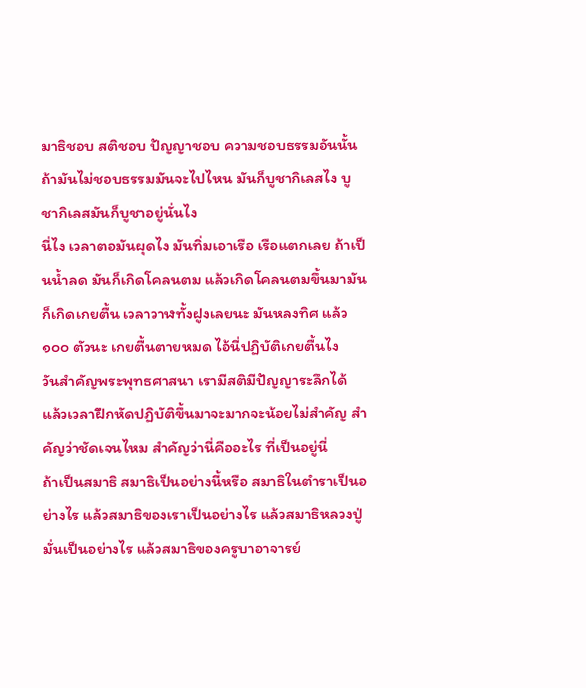มาธิชอบ สติชอบ ปัญญาชอบ ความชอบธรรมอันนั้น ถ้ามันไม่ชอบธรรมมันจะไปไหน มันก็บูชากิเลสไง บูชากิเลสมันก็บูชาอยู่นั่นไง
นี่ไง เวลาตอมันผุดไง มันทิ่มเอาเรือ เรือแตกเลย ถ้าเป็นน้ำลด มันก็เกิดโคลนตม แล้วเกิดโคลนตมขึ้นมามันก็เกิดเกยตื้น เวลาวาฬทั้งฝูงเลยนะ มันหลงทิศ แล้ว ๑๐๐ ตัวนะ เกยตื้นตายหมด ไอ้นี่ปฏิบัติเกยตื้นไง
วันสำคัญพระพุทธศาสนา เรามีสติมีปัญญาระลึกได้ แล้วเวลาฝึกหัดปฏิบัติขึ้นมาจะมากจะน้อยไม่สำคัญ สำคัญว่าชัดเจนไหม สำคัญว่านี่คืออะไร ที่เป็นอยู่นี่
ถ้าเป็นสมาธิ สมาธิเป็นอย่างนี้หรือ สมาธิในตำราเป็นอย่างไร แล้วสมาธิของเราเป็นอย่างไร แล้วสมาธิหลวงปู่มั่นเป็นอย่างไร แล้วสมาธิของครูบาอาจารย์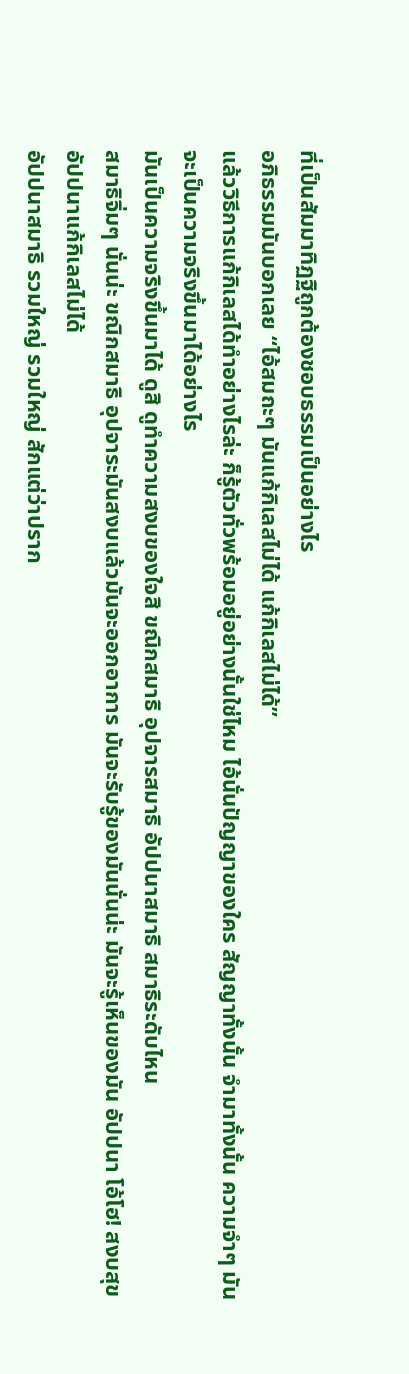ที่เป็นสัมมาทิฏฐิถูกต้องชอบธรรมเป็นอย่างไร
อภิธรรมมันบอกเลย “ไอ้สมถะๆ มันแก้กิเลสไม่ได้ แก้กิเลสไม่ได้”
แล้ววิธีการแก้กิเลสได้ทำอย่างไรล่ะ ก็รู้ตัวทั่วพร้อมอยู่อย่างนั้นใช่ไหม ไอ้นั่นปัญญาของใคร สัญญาทั้งนั้น จำมาทั้งนั้น ความจำๆ มันจะเป็นความจริงขึ้นมาได้อย่างไร
มันเป็นความจริงขึ้นมาได้ ดูสิ ดูทำความสงบของใจสิ ขณิกสมาธิ อุปจารสมาธิ อัปปนาสมาธิ สมาธิระดับไหน
สมาธิจิ่มๆ นั่นน่ะ ขณิกสมาธิ อุปจาระมันสงบแล้วมันจะออกอาการ มันจะรับรู้ของมันนั่นน่ะ มันจะรู้เห็นของมัน อัปปนา โอ้โฮ! สงบสุข อัปปนาแก้กิเลสไม่ได้
อัปปนาสมาธิ รวมใหญ่ รวมใหญ่ สักแต่ว่าปราก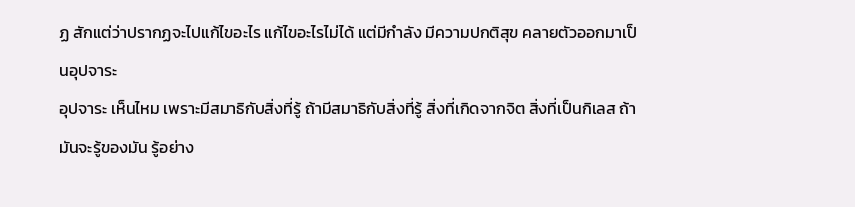ฏ สักแต่ว่าปรากฏจะไปแก้ไขอะไร แก้ไขอะไรไม่ได้ แต่มีกำลัง มีความปกติสุข คลายตัวออกมาเป็นอุปจาระ
อุปจาระ เห็นไหม เพราะมีสมาธิกับสิ่งที่รู้ ถ้ามีสมาธิกับสิ่งที่รู้ สิ่งที่เกิดจากจิต สิ่งที่เป็นกิเลส ถ้ามันจะรู้ของมัน รู้อย่าง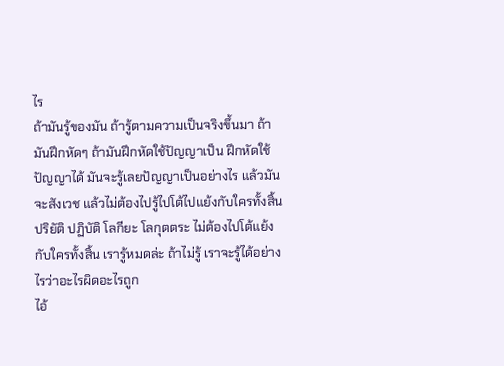ไร
ถ้ามันรู้ของมัน ถ้ารู้ตามความเป็นจริงขึ้นมา ถ้ามันฝึกหัดๆ ถ้ามันฝึกหัดใช้ปัญญาเป็น ฝึกหัดใช้ปัญญาได้ มันจะรู้เลยปัญญาเป็นอย่างไร แล้วมันจะสังเวช แล้วไม่ต้องไปรู้ไปโต้ไปแย้งกับใครทั้งสิ้น
ปริยัติ ปฏิบัติ โลกียะ โลกุตตระ ไม่ต้องไปโต้แย้งกับใครทั้งสิ้น เรารู้หมดล่ะ ถ้าไม่รู้ เราจะรู้ได้อย่างไรว่าอะไรผิดอะไรถูก
ไอ้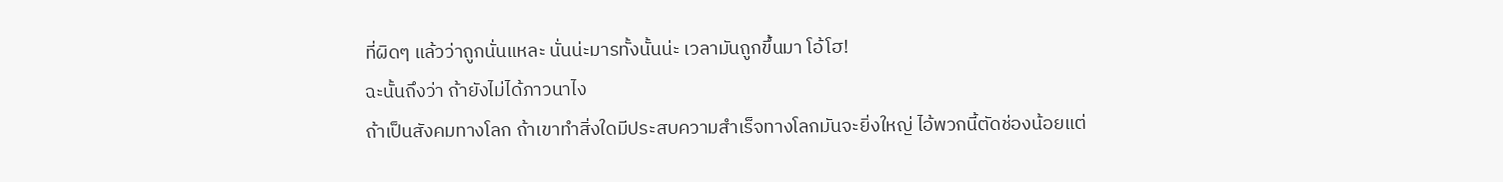ที่ผิดๆ แล้วว่าถูกนั่นแหละ นั่นน่ะมารทั้งนั้นน่ะ เวลามันถูกขึ้นมา โอ้โฮ!
ฉะนั้นถึงว่า ถ้ายังไม่ได้ภาวนาไง
ถ้าเป็นสังคมทางโลก ถ้าเขาทำสิ่งใดมีประสบความสำเร็จทางโลกมันจะยิ่งใหญ่ ไอ้พวกนี้ตัดช่องน้อยแต่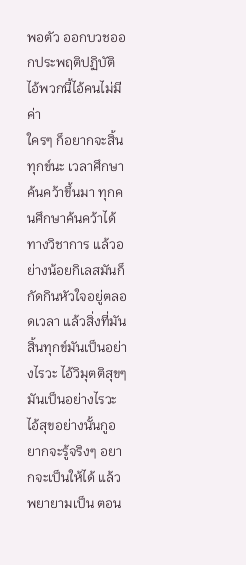พอตัว ออกบวชออกประพฤติปฏิบัติ ไอ้พวกนี้ไอ้คนไม่มีค่า
ใครๆ ก็อยากจะสิ้นทุกข์นะ เวลาศึกษาค้นคว้าขึ้นมา ทุกคนศึกษาค้นคว้าได้ทางวิชาการ แล้วอย่างน้อยกิเลสมันก็กัดกินหัวใจอยู่ตลอดเวลา แล้วสิ่งที่มันสิ้นทุกข์มันเป็นอย่างไรวะ ไอ้วิมุตติสุขๆ มันเป็นอย่างไรวะ ไอ้สุขอย่างนั้นกูอยากจะรู้จริงๆ อยากจะเป็นให้ได้ แล้วพยายามเป็น ตอน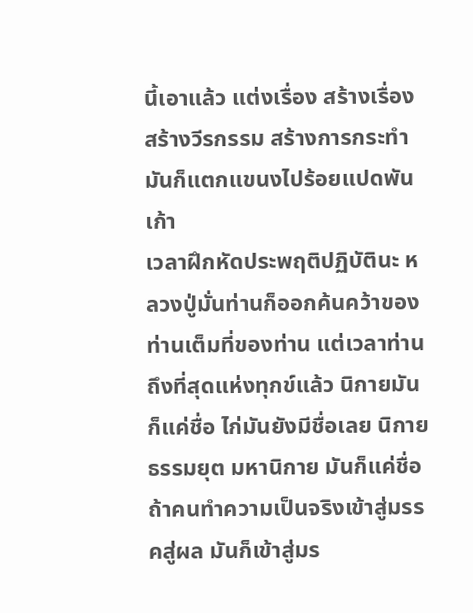นี้เอาแล้ว แต่งเรื่อง สร้างเรื่อง สร้างวีรกรรม สร้างการกระทำ มันก็แตกแขนงไปร้อยแปดพันเก้า
เวลาฝึกหัดประพฤติปฏิบัตินะ หลวงปู่มั่นท่านก็ออกค้นคว้าของท่านเต็มที่ของท่าน แต่เวลาท่านถึงที่สุดแห่งทุกข์แล้ว นิกายมันก็แค่ชื่อ ไก่มันยังมีชื่อเลย นิกาย ธรรมยุต มหานิกาย มันก็แค่ชื่อ ถ้าคนทำความเป็นจริงเข้าสู่มรรคสู่ผล มันก็เข้าสู่มร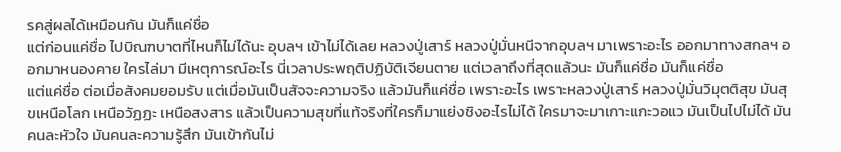รคสู่ผลได้เหมือนกัน มันก็แค่ชื่อ
แต่ก่อนแค่ชื่อ ไปบิณฑบาตที่ไหนก็ไม่ได้นะ อุบลฯ เข้าไม่ได้เลย หลวงปู่เสาร์ หลวงปู่มั่นหนีจากอุบลฯ มาเพราะอะไร ออกมาทางสกลฯ ออกมาหนองคาย ใครไล่มา มีเหตุการณ์อะไร นี่เวลาประพฤติปฏิบัติเจียนตาย แต่เวลาถึงที่สุดแล้วนะ มันก็แค่ชื่อ มันก็แค่ชื่อ
แต่แค่ชื่อ ต่อเมื่อสังคมยอมรับ แต่เมื่อมันเป็นสัจจะความจริง แล้วมันก็แค่ชื่อ เพราะอะไร เพราะหลวงปู่เสาร์ หลวงปู่มั่นวิมุตติสุข มันสุขเหนือโลก เหนือวัฏฏะ เหนือสงสาร แล้วเป็นความสุขที่แท้จริงที่ใครก็มาแย่งชิงอะไรไม่ได้ ใครมาจะมาเกาะแกะวอแว มันเป็นไปไม่ได้ มันคนละหัวใจ มันคนละความรู้สึก มันเข้ากันไม่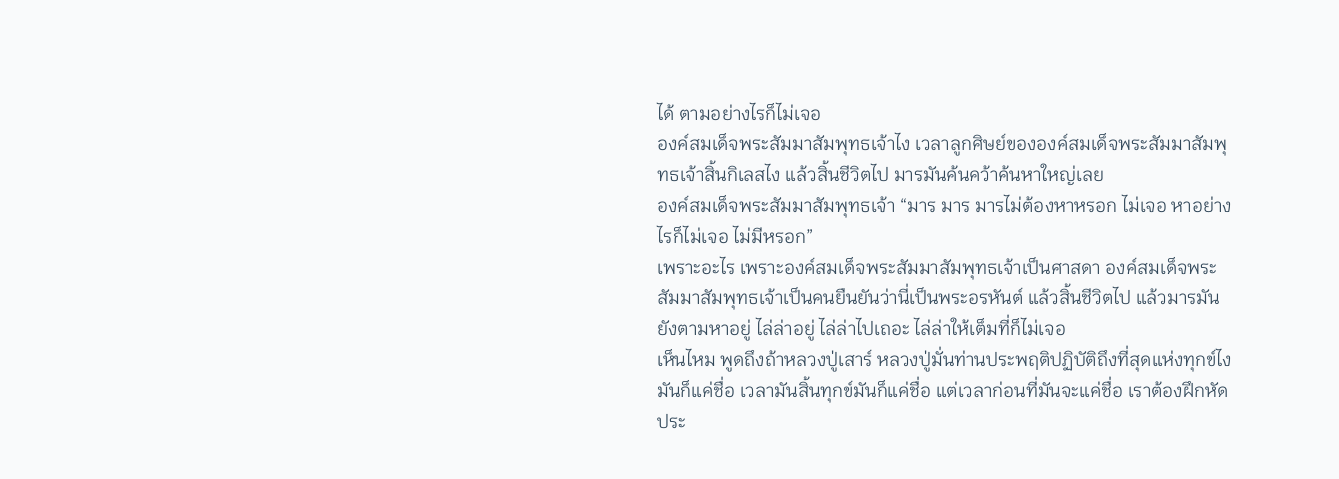ได้ ตามอย่างไรก็ไม่เจอ
องค์สมเด็จพระสัมมาสัมพุทธเจ้าไง เวลาลูกศิษย์ขององค์สมเด็จพระสัมมาสัมพุทธเจ้าสิ้นกิเลสไง แล้วสิ้นชีวิตไป มารมันค้นคว้าค้นหาใหญ่เลย
องค์สมเด็จพระสัมมาสัมพุทธเจ้า “มาร มาร มารไม่ต้องหาหรอก ไม่เจอ หาอย่างไรก็ไม่เจอ ไม่มีหรอก”
เพราะอะไร เพราะองค์สมเด็จพระสัมมาสัมพุทธเจ้าเป็นศาสดา องค์สมเด็จพระสัมมาสัมพุทธเจ้าเป็นคนยืนยันว่านี่เป็นพระอรหันต์ แล้วสิ้นชีวิตไป แล้วมารมันยังตามหาอยู่ ไล่ล่าอยู่ ไล่ล่าไปเถอะ ไล่ล่าให้เต็มที่ก็ไม่เจอ
เห็นไหม พูดถึงถ้าหลวงปู่เสาร์ หลวงปู่มั่นท่านประพฤติปฏิบัติถึงที่สุดแห่งทุกข์ไง มันก็แค่ชื่อ เวลามันสิ้นทุกข์มันก็แค่ชื่อ แต่เวลาก่อนที่มันจะแค่ชื่อ เราต้องฝึกหัดประ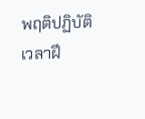พฤติปฏิบัติ
เวลาฝึ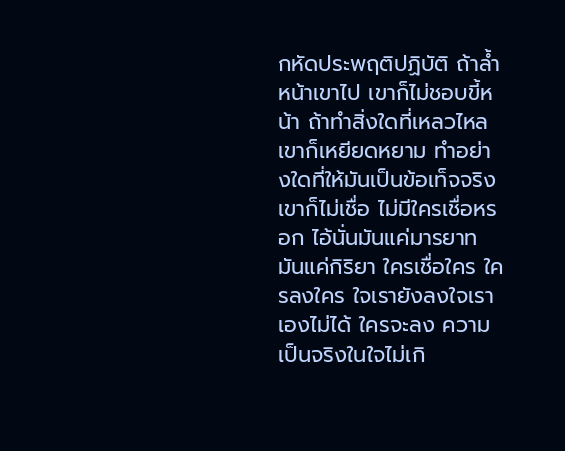กหัดประพฤติปฏิบัติ ถ้าล้ำหน้าเขาไป เขาก็ไม่ชอบขี้หน้า ถ้าทำสิ่งใดที่เหลวไหล เขาก็เหยียดหยาม ทำอย่างใดที่ให้มันเป็นข้อเท็จจริง เขาก็ไม่เชื่อ ไม่มีใครเชื่อหรอก ไอ้นั่นมันแค่มารยาท มันแค่กิริยา ใครเชื่อใคร ใครลงใคร ใจเรายังลงใจเราเองไม่ได้ ใครจะลง ความเป็นจริงในใจไม่เกิ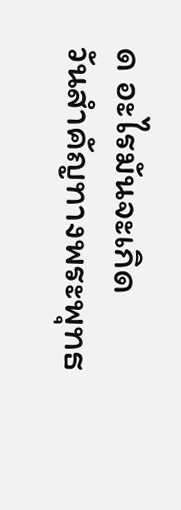ด อะไรมันจะเกิด
วันสำคัญทางพระพุทธ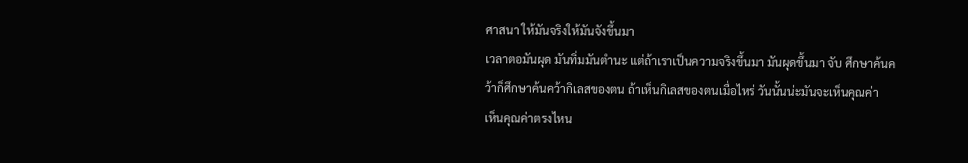ศาสนา ให้มันจริงให้มันจังขึ้นมา
เวลาตอมันผุด มันทิ่มมันตำนะ แต่ถ้าเราเป็นความจริงขึ้นมา มันผุดขึ้นมา จับ ศึกษาค้นคว้าก็ศึกษาค้นคว้ากิเลสของตน ถ้าเห็นกิเลสของตนเมื่อไหร่ วันนั้นน่ะมันจะเห็นคุณค่า
เห็นคุณค่าตรงไหน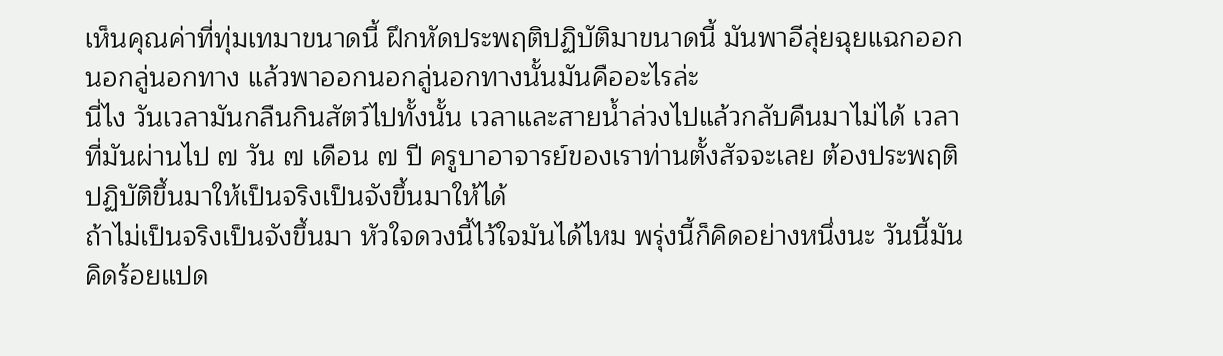เห็นคุณค่าที่ทุ่มเทมาขนาดนี้ ฝึกหัดประพฤติปฏิบัติมาขนาดนี้ มันพาอีลุ่ยฉุยแฉกออกนอกลู่นอกทาง แล้วพาออกนอกลู่นอกทางนั้นมันคืออะไรล่ะ
นี่ไง วันเวลามันกลืนกินสัตว์ไปทั้งนั้น เวลาและสายน้ำล่วงไปแล้วกลับคืนมาไม่ได้ เวลาที่มันผ่านไป ๗ วัน ๗ เดือน ๗ ปี ครูบาอาจารย์ของเราท่านตั้งสัจจะเลย ต้องประพฤติปฏิบัติขึ้นมาให้เป็นจริงเป็นจังขึ้นมาให้ได้
ถ้าไม่เป็นจริงเป็นจังขึ้นมา หัวใจดวงนี้ไว้ใจมันได้ไหม พรุ่งนี้ก็คิดอย่างหนึ่งนะ วันนี้มันคิดร้อยแปด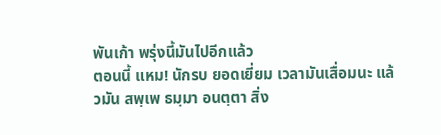พันเก้า พรุ่งนี้มันไปอีกแล้ว
ตอนนี้ แหม! นักรบ ยอดเยี่ยม เวลามันเสื่อมนะ แล้วมัน สพฺเพ ธมฺมา อนตฺตา สิ่ง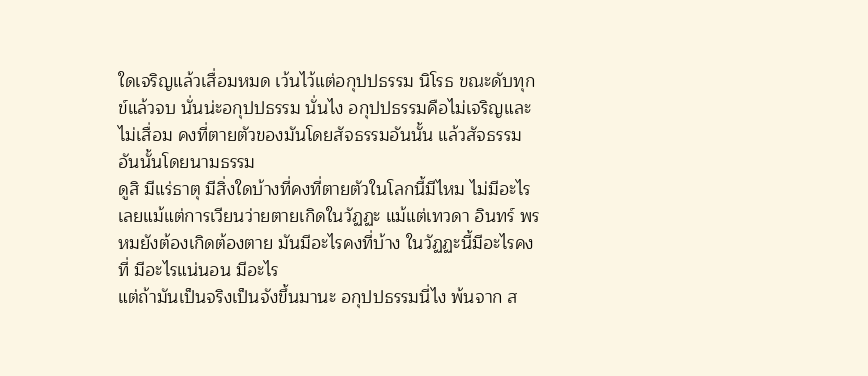ใดเจริญแล้วเสื่อมหมด เว้นไว้แต่อกุปปธรรม นิโรธ ขณะดับทุกข์แล้วจบ นั่นน่ะอกุปปธรรม นั่นไง อกุปปธรรมคือไม่เจริญและไม่เสื่อม คงที่ตายตัวของมันโดยสัจธรรมอันนั้น แล้วสัจธรรมอันนั้นโดยนามธรรม
ดูสิ มีแร่ธาตุ มีสิ่งใดบ้างที่คงที่ตายตัวในโลกนี้มีไหม ไม่มีอะไรเลยแม้แต่การเวียนว่ายตายเกิดในวัฏฏะ แม้แต่เทวดา อินทร์ พรหมยังต้องเกิดต้องตาย มันมีอะไรคงที่บ้าง ในวัฏฏะนี้มีอะไรคงที่ มีอะไรแน่นอน มีอะไร
แต่ถ้ามันเป็นจริงเป็นจังขึ้นมานะ อกุปปธรรมนี่ไง พ้นจาก ส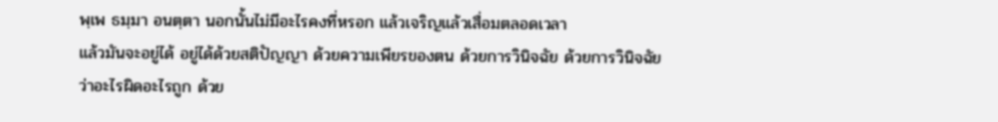พฺเพ ธมฺมา อนตฺตา นอกนั้นไม่มีอะไรคงที่หรอก แล้วเจริญแล้วเสื่อมตลอดเวลา
แล้วมันจะอยู่ได้ อยู่ได้ด้วยสติปัญญา ด้วยความเพียรของตน ด้วยการวินิจฉัย ด้วยการวินิจฉัยว่าอะไรผิดอะไรถูก ด้วย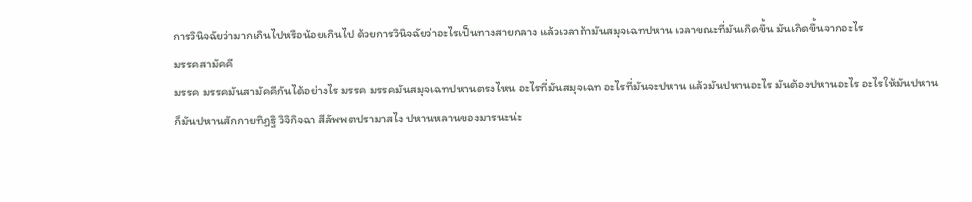การวินิจฉัยว่ามากเกินไปหรือน้อยเกินไป ด้วยการวินิจฉัยว่าอะไรเป็นทางสายกลาง แล้วเวลาถ้ามันสมุจเฉทปหาน เวลาขณะที่มันเกิดขึ้น มันเกิดขึ้นจากอะไร
มรรคสามัคคี
มรรค มรรคมันสามัคคีกันได้อย่างไร มรรค มรรคมันสมุจเฉทปหานตรงไหน อะไรที่มันสมุจเฉท อะไรที่มันจะปหาน แล้วมันปหานอะไร มันต้องปหานอะไร อะไรให้มันปหาน
ก็มันปหานสักกายทิฏฐิ วิจิกิจฉา สีลัพพตปรามาสไง ปหานหลานของมารนะน่ะ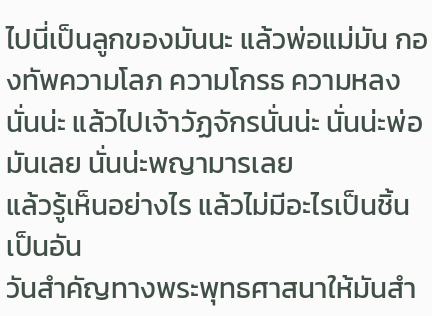ไปนี่เป็นลูกของมันนะ แล้วพ่อแม่มัน กองทัพความโลภ ความโกรธ ความหลงนั่นน่ะ แล้วไปเจ้าวัฏจักรนั่นน่ะ นั่นน่ะพ่อมันเลย นั่นน่ะพญามารเลย
แล้วรู้เห็นอย่างไร แล้วไม่มีอะไรเป็นชิ้นเป็นอัน
วันสำคัญทางพระพุทธศาสนาให้มันสำ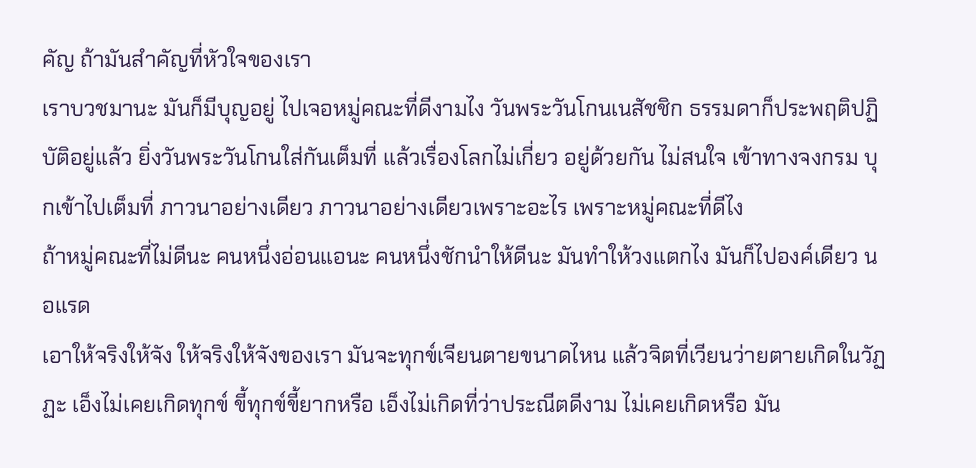คัญ ถ้ามันสำคัญที่หัวใจของเรา
เราบวชมานะ มันก็มีบุญอยู่ ไปเจอหมู่คณะที่ดีงามไง วันพระวันโกนเนสัชชิก ธรรมดาก็ประพฤติปฏิบัติอยู่แล้ว ยิ่งวันพระวันโกนใส่กันเต็มที่ แล้วเรื่องโลกไม่เกี่ยว อยู่ด้วยกัน ไม่สนใจ เข้าทางจงกรม บุกเข้าไปเต็มที่ ภาวนาอย่างเดียว ภาวนาอย่างเดียวเพราะอะไร เพราะหมู่คณะที่ดีไง
ถ้าหมู่คณะที่ไม่ดีนะ คนหนึ่งอ่อนแอนะ คนหนึ่งชักนำให้ดีนะ มันทำให้วงแตกไง มันก็ไปองค์เดียว นอแรด
เอาให้จริงให้จัง ให้จริงให้จังของเรา มันจะทุกข์เจียนตายขนาดไหน แล้วจิตที่เวียนว่ายตายเกิดในวัฏฏะ เอ็งไม่เคยเกิดทุกข์ ขี้ทุกข์ขี้ยากหรือ เอ็งไม่เกิดที่ว่าประณีตดีงาม ไม่เคยเกิดหรือ มัน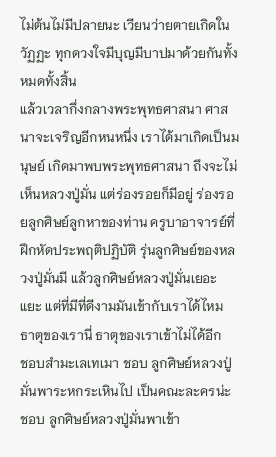ไม่ต้นไม่มีปลายนะ เวียนว่ายตายเกิดในวัฏฏะ ทุกดวงใจมีบุญมีบาปมาด้วยกันทั้งหมดทั้งสิ้น
แล้วเวลากึ่งกลางพระพุทธศาสนา ศาสนาจะเจริญอีกหนหนึ่ง เราได้มาเกิดเป็นมนุษย์ เกิดมาพบพระพุทธศาสนา ถึงจะไม่เห็นหลวงปู่มั่น แต่ร่องรอยก็มีอยู่ ร่องรอยลูกศิษย์ลูกหาของท่าน ครูบาอาจารย์ที่ฝึกหัดประพฤติปฏิบัติ รุ่นลูกศิษย์ของหลวงปู่มั่นมี แล้วลูกศิษย์หลวงปู่มั่นเยอะแยะ แต่ที่มีที่ดีงามมันเข้ากับเราได้ไหม ธาตุของเรานี่ ธาตุของเราเข้าไม่ได้อีก
ชอบสำมะเลเทเมา ชอบ ลูกศิษย์หลวงปู่มั่นพาระหกระเหินไป เป็นคณะละครน่ะชอบ ลูกศิษย์หลวงปู่มั่นพาเข้า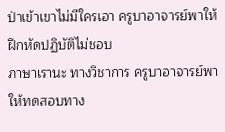ป่าเข้าเขาไม่มีใครเอา ครูบาอาจารย์พาให้ฝึกหัดปฏิบัติไม่ชอบ
ภาษาเรานะ ทางวิชาการ ครูบาอาจารย์พาให้ทดสอบทาง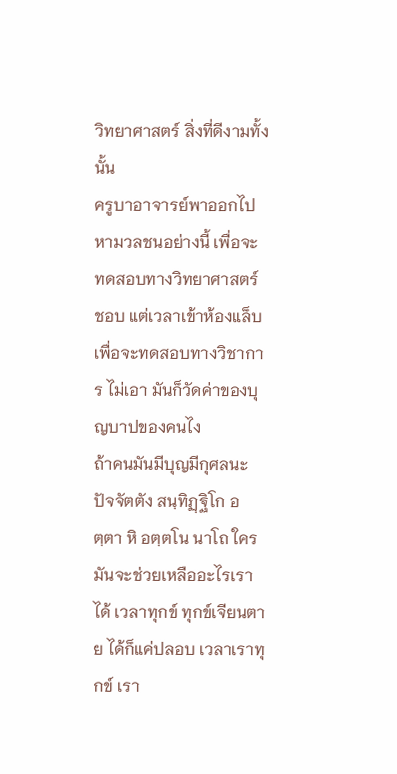วิทยาศาสตร์ สิ่งที่ดีงามทั้งนั้น
ครูบาอาจารย์พาออกไปหามวลชนอย่างนี้ เพื่อจะทดสอบทางวิทยาศาสตร์ ชอบ แต่เวลาเข้าห้องแล็บเพื่อจะทดสอบทางวิชาการ ไม่เอา มันก็วัดค่าของบุญบาปของคนไง
ถ้าคนมันมีบุญมีกุศลนะ ปัจจัตตัง สนฺทิฏฺฐิโก อตฺตา หิ อตฺตโน นาโถ ใครมันจะช่วยเหลืออะไรเราได้ เวลาทุกข์ ทุกข์เจียนตาย ได้ก็แค่ปลอบ เวลาเราทุกข์ เรา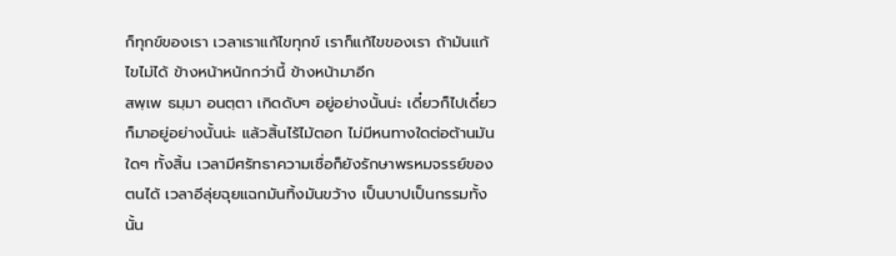ก็ทุกข์ของเรา เวลาเราแก้ไขทุกข์ เราก็แก้ไขของเรา ถ้ามันแก้ไขไม่ได้ ข้างหน้าหนักกว่านี้ ข้างหน้ามาอีก
สพฺเพ ธมฺมา อนตฺตา เกิดดับๆ อยู่อย่างนั้นน่ะ เดี๋ยวก็ไปเดี๋ยวก็มาอยู่อย่างนั้นน่ะ แล้วสิ้นไร้ไม้ตอก ไม่มีหนทางใดต่อต้านมันใดๆ ทั้งสิ้น เวลามีศรัทธาความเชื่อก็ยังรักษาพรหมจรรย์ของตนได้ เวลาอีลุ่ยฉุยแฉกมันทิ้งมันขว้าง เป็นบาปเป็นกรรมทั้งนั้น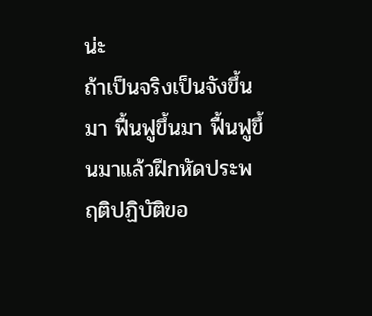น่ะ
ถ้าเป็นจริงเป็นจังขึ้นมา ฟื้นฟูขึ้นมา ฟื้นฟูขึ้นมาแล้วฝึกหัดประพฤติปฏิบัติขอ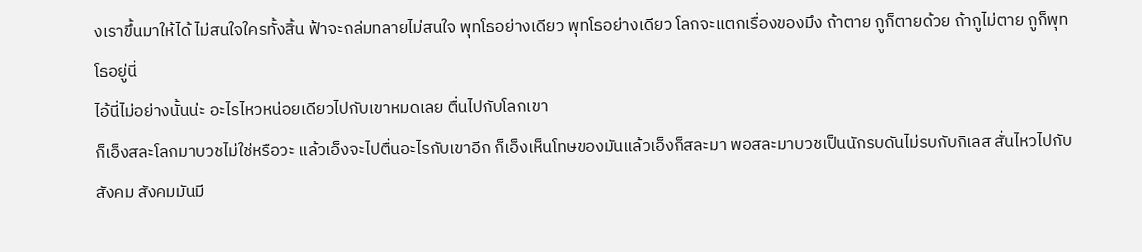งเราขึ้นมาให้ได้ ไม่สนใจใครทั้งสิ้น ฟ้าจะถล่มทลายไม่สนใจ พุทโธอย่างเดียว พุทโธอย่างเดียว โลกจะแตกเรื่องของมึง ถ้าตาย กูก็ตายด้วย ถ้ากูไม่ตาย กูก็พุทโธอยู่นี่
ไอ้นี่ไม่อย่างนั้นน่ะ อะไรไหวหน่อยเดียวไปกับเขาหมดเลย ตื่นไปกับโลกเขา
ก็เอ็งสละโลกมาบวชไม่ใช่หรือวะ แล้วเอ็งจะไปตื่นอะไรกับเขาอีก ก็เอ็งเห็นโทษของมันแล้วเอ็งก็สละมา พอสละมาบวชเป็นนักรบดันไม่รบกับกิเลส สั่นไหวไปกับสังคม สังคมมันมี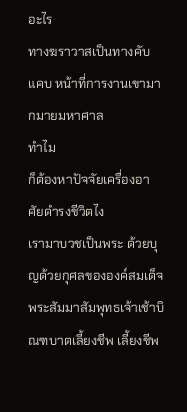อะไร
ทางฆราวาสเป็นทางคับแคบ หน้าที่การงานเขามากมายมหาศาล
ทำไม
ก็ต้องหาปัจจัยเครื่องอาศัยดำรงชีวิตไง
เรามาบวชเป็นพระ ด้วยบุญด้วยกุศลขององค์สมเด็จพระสัมมาสัมพุทธเจ้าเช้าบิณฑบาตเลี้ยงชีพ เลี้ยงชีพ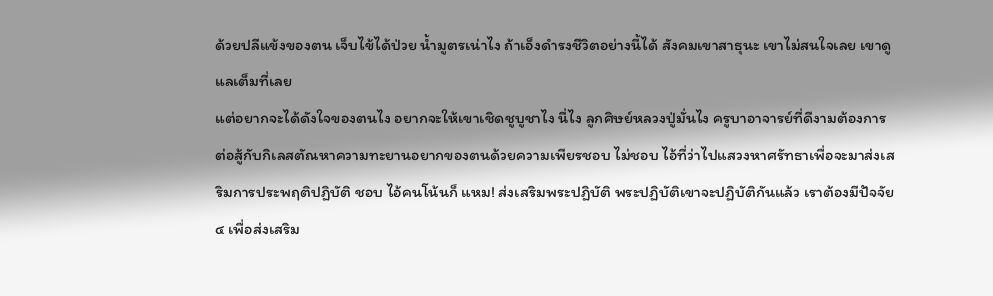ด้วยปลีแข้งของตน เจ็บไข้ได้ป่วย น้ำมูตรเน่าไง ถ้าเอ็งดำรงชีวิตอย่างนี้ได้ สังคมเขาสาธุนะ เขาไม่สนใจเลย เขาดูแลเต็มที่เลย
แต่อยากจะได้ดังใจของตนไง อยากจะให้เขาเชิดชูบูชาไง นี่ไง ลูกศิษย์หลวงปู่มั่นไง ครูบาอาจารย์ที่ดีงามต้องการต่อสู้กับกิเลสตัณหาความทะยานอยากของตนด้วยความเพียรชอบ ไม่ชอบ ไอ้ที่ว่าไปแสวงหาศรัทธาเพื่อจะมาส่งเสริมการประพฤติปฏิบัติ ชอบ ไอ้คนโน้นก็ แหม! ส่งเสริมพระปฏิบัติ พระปฏิบัติเขาจะปฏิบัติกันแล้ว เราต้องมีปัจจัย ๔ เพื่อส่งเสริม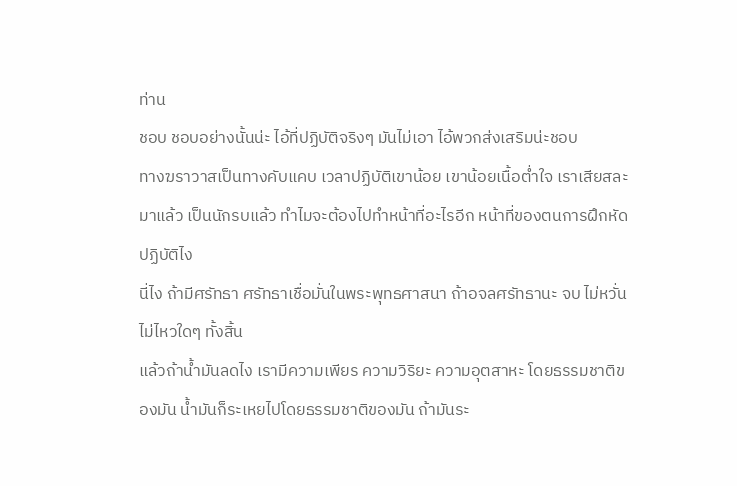ท่าน
ชอบ ชอบอย่างนั้นน่ะ ไอ้ที่ปฏิบัติจริงๆ มันไม่เอา ไอ้พวกส่งเสริมน่ะชอบ
ทางฆราวาสเป็นทางคับแคบ เวลาปฏิบัติเขาน้อย เขาน้อยเนื้อต่ำใจ เราเสียสละมาแล้ว เป็นนักรบแล้ว ทำไมจะต้องไปทำหน้าที่อะไรอีก หน้าที่ของตนการฝึกหัดปฏิบัติไง
นี่ไง ถ้ามีศรัทธา ศรัทธาเชื่อมั่นในพระพุทธศาสนา ถ้าอจลศรัทธานะ จบ ไม่หวั่นไม่ไหวใดๆ ทั้งสิ้น
แล้วถ้าน้ำมันลดไง เรามีความเพียร ความวิริยะ ความอุตสาหะ โดยธรรมชาติของมัน น้ำมันก็ระเหยไปโดยธรรมชาติของมัน ถ้ามันระ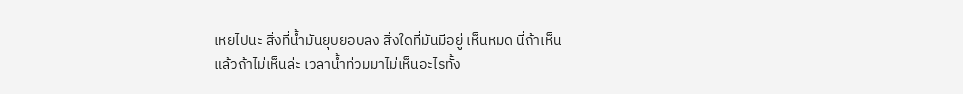เหยไปนะ สิ่งที่น้ำมันยุบยอบลง สิ่งใดที่มันมีอยู่ เห็นหมด นี่ถ้าเห็น
แล้วถ้าไม่เห็นล่ะ เวลาน้ำท่วมมาไม่เห็นอะไรทั้ง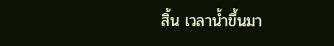สิ้น เวลาน้ำขึ้นมา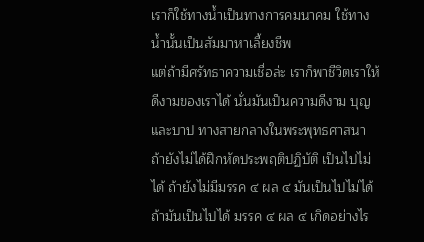เราก็ใช้ทางน้ำเป็นทางการคมนาคม ใช้ทางน้ำนั้นเป็นสัมมาหาเลี้ยงชีพ
แต่ถ้ามีศรัทธาความเชื่อล่ะ เราก็พาชีวิตเราให้ดีงามของเราได้ นั่นมันเป็นความดีงาม บุญและบาป ทางสายกลางในพระพุทธศาสนา ถ้ายังไม่ได้ฝึกหัดประพฤติปฏิบัติ เป็นไปไม่ได้ ถ้ายังไม่มีมรรค ๔ ผล ๔ มันเป็นไปไม่ได้
ถ้ามันเป็นไปได้ มรรค ๔ ผล ๔ เกิดอย่างไร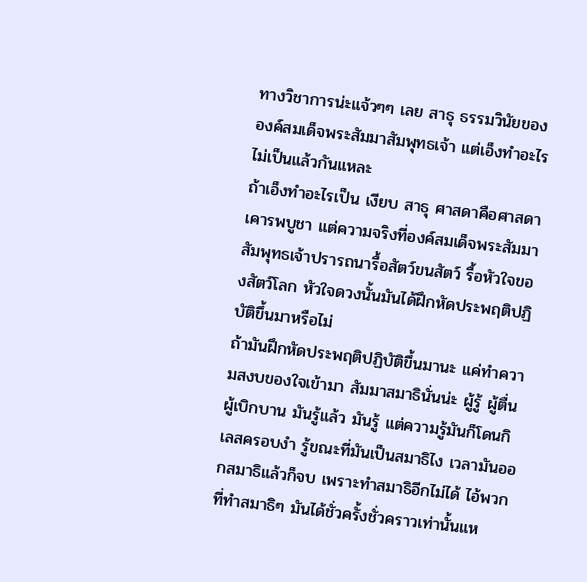ทางวิชาการน่ะแจ้วๆๆ เลย สาธุ ธรรมวินัยขององค์สมเด็จพระสัมมาสัมพุทธเจ้า แต่เอ็งทำอะไรไม่เป็นแล้วกันแหละ
ถ้าเอ็งทำอะไรเป็น เงียบ สาธุ ศาสดาคือศาสดา เคารพบูชา แต่ความจริงที่องค์สมเด็จพระสัมมาสัมพุทธเจ้าปรารถนารื้อสัตว์ขนสัตว์ รื้อหัวใจของสัตว์โลก หัวใจดวงนั้นมันได้ฝึกหัดประพฤติปฏิบัติขึ้นมาหรือไม่
ถ้ามันฝึกหัดประพฤติปฏิบัติขึ้นมานะ แค่ทำความสงบของใจเข้ามา สัมมาสมาธินั่นน่ะ ผู้รู้ ผู้ตื่น ผู้เบิกบาน มันรู้แล้ว มันรู้ แต่ความรู้มันก็โดนกิเลสครอบงำ รู้ขณะที่มันเป็นสมาธิไง เวลามันออกสมาธิแล้วก็จบ เพราะทำสมาธิอีกไม่ได้ ไอ้พวกที่ทำสมาธิๆ มันได้ชั่วครั้งชั่วคราวเท่านั้นแห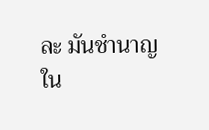ละ มันชำนาญใน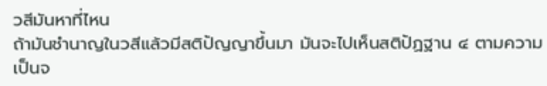วสีมันหาที่ไหน
ถ้ามันชำนาญในวสีแล้วมีสติปัญญาขึ้นมา มันจะไปเห็นสติปัฏฐาน ๔ ตามความเป็นจ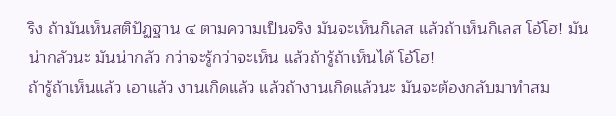ริง ถ้ามันเห็นสติปัฏฐาน ๔ ตามความเป็นจริง มันจะเห็นกิเลส แล้วถ้าเห็นกิเลส โอ้โฮ! มันน่ากลัวนะ มันน่ากลัว กว่าจะรู้กว่าจะเห็น แล้วถ้ารู้ถ้าเห็นได้ โอ้โฮ!
ถ้ารู้ถ้าเห็นแล้ว เอาแล้ว งานเกิดแล้ว แล้วถ้างานเกิดแล้วนะ มันจะต้องกลับมาทำสม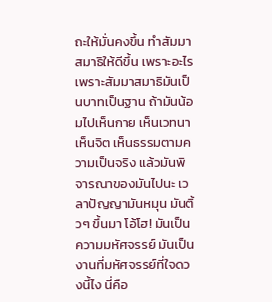ถะให้มั่นคงขึ้น ทำสัมมาสมาธิให้ดีขึ้น เพราะอะไร
เพราะสัมมาสมาธิมันเป็นบาทเป็นฐาน ถ้ามันน้อมไปเห็นกาย เห็นเวทนา เห็นจิต เห็นธรรมตามความเป็นจริง แล้วมันพิจารณาของมันไปนะ เวลาปัญญามันหมุน มันติ้วๆ ขึ้นมา โอ้โฮ! มันเป็นความมหัศจรรย์ มันเป็นงานที่มหัศจรรย์ที่ใจดวงนี้ไง นี่คือ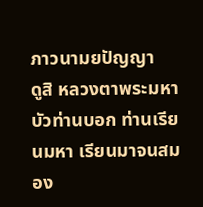ภาวนามยปัญญา
ดูสิ หลวงตาพระมหาบัวท่านบอก ท่านเรียนมหา เรียนมาจนสมอง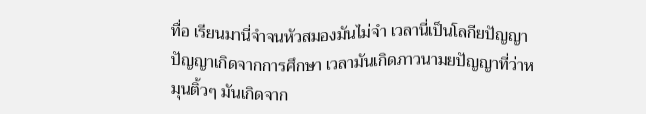ทื่อ เรียนมานี่จำจนหัวสมองมันไม่จำ เวลานี่เป็นโลกียปัญญา ปัญญาเกิดจากการศึกษา เวลามันเกิดภาวนามยปัญญาที่ว่าหมุนติ้วๆ มันเกิดจาก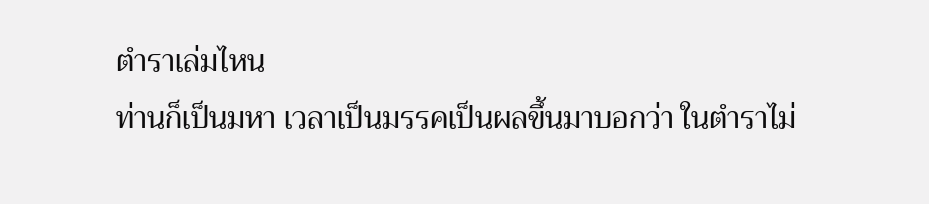ตำราเล่มไหน
ท่านก็เป็นมหา เวลาเป็นมรรคเป็นผลขึ้นมาบอกว่า ในตำราไม่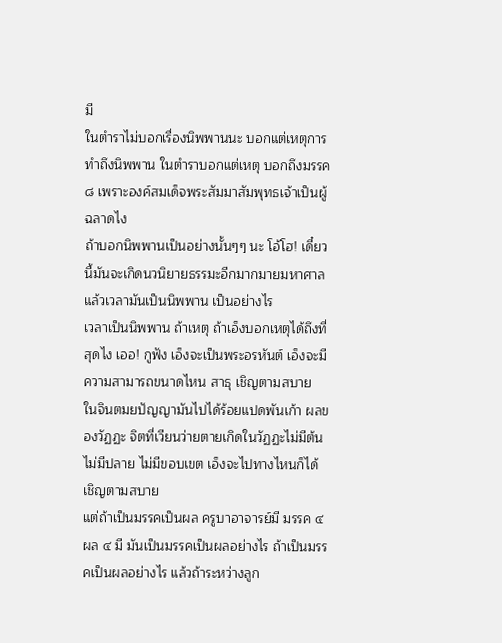มี
ในตำราไม่บอกเรื่องนิพพานนะ บอกแต่เหตุการทำถึงนิพพาน ในตำราบอกแต่เหตุ บอกถึงมรรค ๘ เพราะองค์สมเด็จพระสัมมาสัมพุทธเจ้าเป็นผู้ฉลาดไง
ถ้าบอกนิพพานเป็นอย่างนั้นๆๆ นะ โอ้โฮ! เดี๋ยวนี้มันจะเกิดนวนิยายธรรมะอีกมากมายมหาศาล
แล้วเวลามันเป็นนิพพาน เป็นอย่างไร
เวลาเป็นนิพพาน ถ้าเหตุ ถ้าเอ็งบอกเหตุได้ถึงที่สุดไง เออ! กูฟัง เอ็งจะเป็นพระอรหันต์ เอ็งจะมีความสามารถขนาดไหน สาธุ เชิญตามสบาย
ในจินตมยปัญญามันไปได้ร้อยแปดพันเก้า ผลของวัฏฏะ จิตที่เวียนว่ายตายเกิดในวัฏฏะไม่มีต้นไม่มีปลาย ไม่มีขอบเขต เอ็งจะไปทางไหนก็ได้ เชิญตามสบาย
แต่ถ้าเป็นมรรคเป็นผล ครูบาอาจารย์มี มรรค ๔ ผล ๔ มี มันเป็นมรรคเป็นผลอย่างไร ถ้าเป็นมรรคเป็นผลอย่างไร แล้วถ้าระหว่างลูก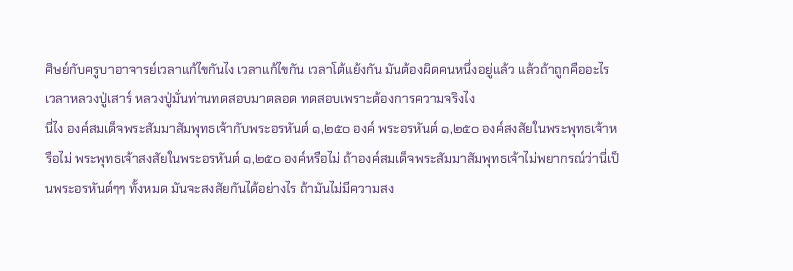ศิษย์กับครูบาอาจารย์เวลาแก้ไขกันไง เวลาแก้ไขกัน เวลาโต้แย้งกัน มันต้องผิดคนหนึ่งอยู่แล้ว แล้วถ้าถูกคืออะไร
เวลาหลวงปู่เสาร์ หลวงปู่มั่นท่านทดสอบมาตลอด ทดสอบเพราะต้องการความจริงไง
นี่ไง องค์สมเด็จพระสัมมาสัมพุทธเจ้ากับพระอรหันต์ ๑,๒๕๐ องค์ พระอรหันต์ ๑,๒๕๐ องค์สงสัยในพระพุทธเจ้าหรือไม่ พระพุทธเจ้าสงสัยในพระอรหันต์ ๑,๒๕๐ องค์หรือไม่ ถ้าองค์สมเด็จพระสัมมาสัมพุทธเจ้าไม่พยากรณ์ว่านี่เป็นพระอรหันต์ๆๆ ทั้งหมด มันจะสงสัยกันได้อย่างไร ถ้ามันไม่มีความสง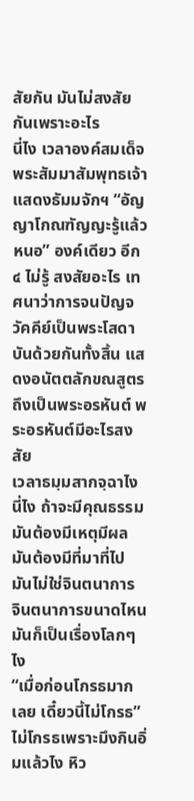สัยกัน มันไม่สงสัยกันเพราะอะไร
นี่ไง เวลาองค์สมเด็จพระสัมมาสัมพุทธเจ้าแสดงธัมมจักฯ “อัญญาโกณฑัญญะรู้แล้วหนอ” องค์เดียว อีก ๔ ไม่รู้ สงสัยอะไร เทศนาว่าการจนปัญจวัคคีย์เป็นพระโสดาบันด้วยกันทั้งสิ้น แสดงอนัตตลักขณสูตรถึงเป็นพระอรหันต์ พระอรหันต์มีอะไรสงสัย
เวลาธมฺมสากจฺฉาไง นี่ไง ถ้าจะมีคุณธรรมมันต้องมีเหตุมีผล มันต้องมีที่มาที่ไป มันไม่ใช่จินตนาการ จินตนาการขนาดไหนมันก็เป็นเรื่องโลกๆ ไง
“เมื่อก่อนโกรธมากเลย เดี๋ยวนี้ไม่โกรธ”
ไม่โกรธเพราะมึงกินอิ่มแล้วไง หิว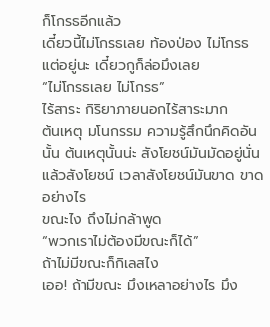ก็โกรธอีกแล้ว
เดี๋ยวนี้ไม่โกรธเลย ท้องป่อง ไม่โกรธ แต่อยู่นะ เดี๋ยวกูก็ล่อมึงเลย
“ไม่โกรธเลย ไม่โกรธ”
ไร้สาระ กิริยาภายนอกไร้สาระมาก
ต้นเหตุ มโนกรรม ความรู้สึกนึกคิดอันนั้น ต้นเหตุนั้นน่ะ สังโยชน์มันมัดอยู่นั่น แล้วสังโยชน์ เวลาสังโยชน์มันขาด ขาดอย่างไร
ขณะไง ถึงไม่กล้าพูด
“พวกเราไม่ต้องมีขณะก็ได้”
ถ้าไม่มีขณะก็กิเลสไง
เออ! ถ้ามีขณะ มึงเหลาอย่างไร มึง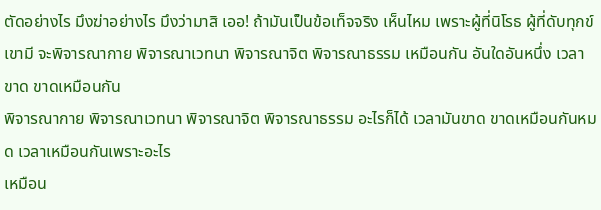ตัดอย่างไร มึงฆ่าอย่างไร มึงว่ามาสิ เออ! ถ้ามันเป็นข้อเท็จจริง เห็นไหม เพราะผู้ที่นิโรธ ผู้ที่ดับทุกข์เขามี จะพิจารณากาย พิจารณาเวทนา พิจารณาจิต พิจารณาธรรม เหมือนกัน อันใดอันหนึ่ง เวลาขาด ขาดเหมือนกัน
พิจารณากาย พิจารณาเวทนา พิจารณาจิต พิจารณาธรรม อะไรก็ได้ เวลามันขาด ขาดเหมือนกันหมด เวลาเหมือนกันเพราะอะไร
เหมือน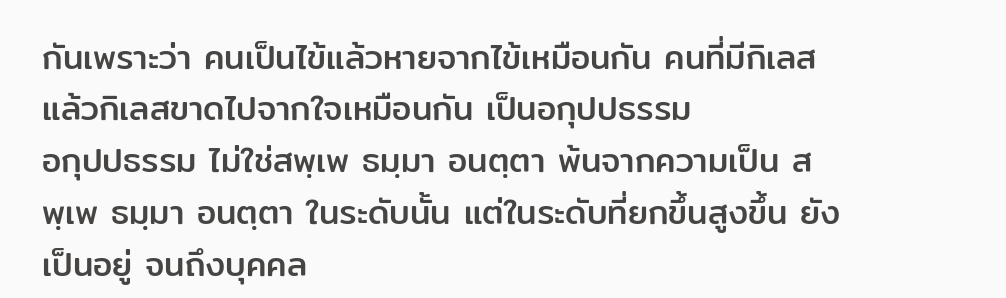กันเพราะว่า คนเป็นไข้แล้วหายจากไข้เหมือนกัน คนที่มีกิเลสแล้วกิเลสขาดไปจากใจเหมือนกัน เป็นอกุปปธรรม
อกุปปธรรม ไม่ใช่สพฺเพ ธมฺมา อนตฺตา พ้นจากความเป็น สพฺเพ ธมฺมา อนตฺตา ในระดับนั้น แต่ในระดับที่ยกขึ้นสูงขึ้น ยังเป็นอยู่ จนถึงบุคคล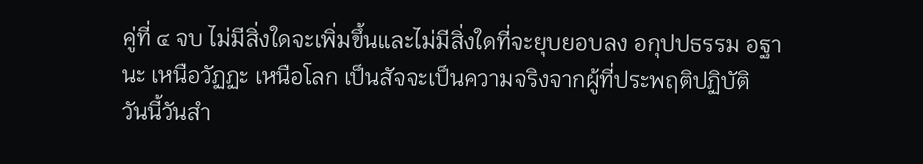คู่ที่ ๔ จบ ไม่มีสิ่งใดจะเพิ่มขึ้นและไม่มีสิ่งใดที่จะยุบยอบลง อกุปปธรรม อฐานะ เหนือวัฏฏะ เหนือโลก เป็นสัจจะเป็นความจริงจากผู้ที่ประพฤติปฏิบัติ
วันนี้วันสำ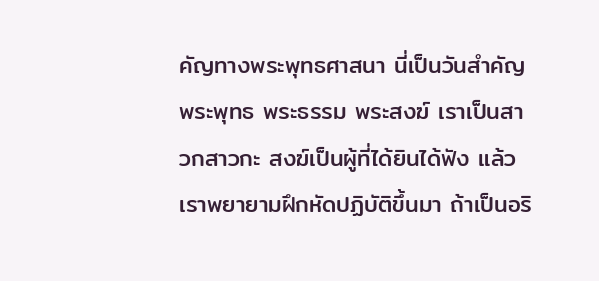คัญทางพระพุทธศาสนา นี่เป็นวันสำคัญ พระพุทธ พระธรรม พระสงฆ์ เราเป็นสาวกสาวกะ สงฆ์เป็นผู้ที่ได้ยินได้ฟัง แล้วเราพยายามฝึกหัดปฏิบัติขึ้นมา ถ้าเป็นอริ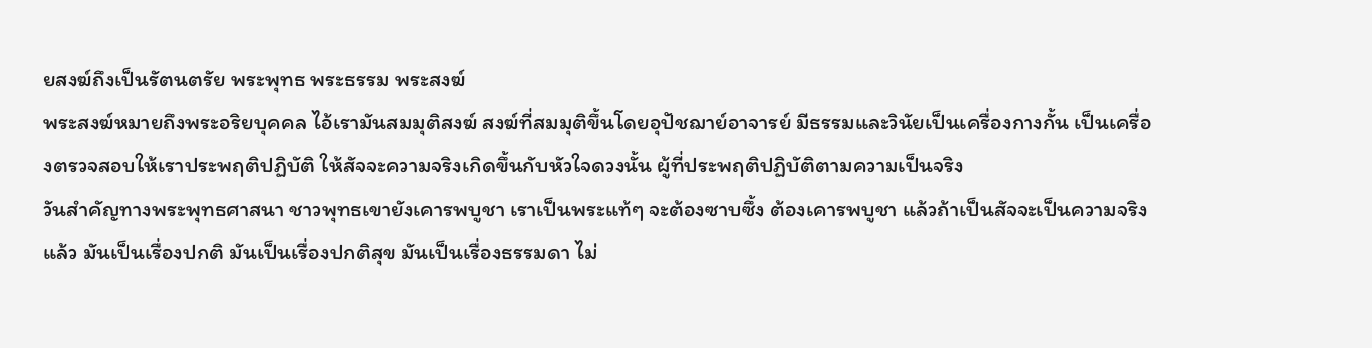ยสงฆ์ถึงเป็นรัตนตรัย พระพุทธ พระธรรม พระสงฆ์
พระสงฆ์หมายถึงพระอริยบุคคล ไอ้เรามันสมมุติสงฆ์ สงฆ์ที่สมมุติขึ้นโดยอุปัชฌาย์อาจารย์ มีธรรมและวินัยเป็นเครื่องกางกั้น เป็นเครื่องตรวจสอบให้เราประพฤติปฏิบัติ ให้สัจจะความจริงเกิดขึ้นกับหัวใจดวงนั้น ผู้ที่ประพฤติปฏิบัติตามความเป็นจริง
วันสำคัญทางพระพุทธศาสนา ชาวพุทธเขายังเคารพบูชา เราเป็นพระแท้ๆ จะต้องซาบซึ้ง ต้องเคารพบูชา แล้วถ้าเป็นสัจจะเป็นความจริงแล้ว มันเป็นเรื่องปกติ มันเป็นเรื่องปกติสุข มันเป็นเรื่องธรรมดา ไม่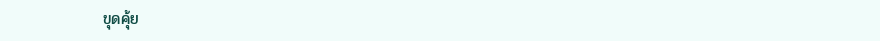ขุดคุ้ย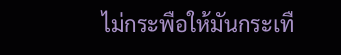ไม่กระพือให้มันกระเทื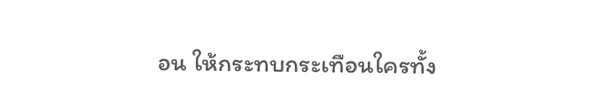อน ให้กระทบกระเทือนใครทั้ง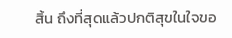สิ้น ถึงที่สุดแล้วปกติสุขในใจขอ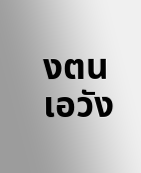งตน เอวัง